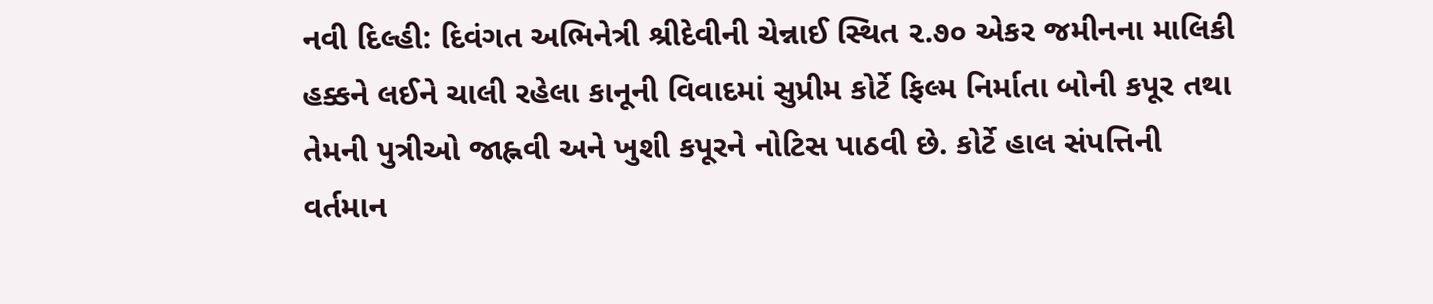નવી દિલ્હી: દિવંગત અભિનેત્રી શ્રીદેવીની ચેન્નાઈ સ્થિત ૨.૭૦ એકર જમીનના માલિકી હક્કને લઈને ચાલી રહેલા કાનૂની વિવાદમાં સુપ્રીમ કોર્ટે ફિલ્મ નિર્માતા બોની કપૂર તથા તેમની પુત્રીઓ જાહ્નવી અને ખુશી કપૂરને નોટિસ પાઠવી છે. કોર્ટે હાલ સંપત્તિની વર્તમાન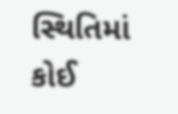સ્થિતિમાં કોઈ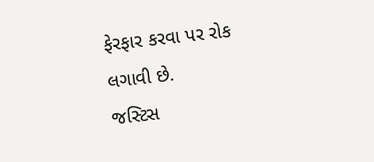ફેરફાર કરવા પર રોક લગાવી છે.
જસ્ટિસ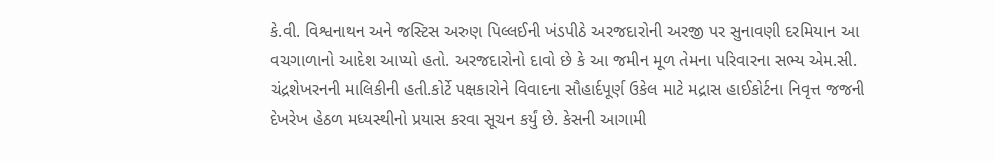કે.વી. વિશ્વનાથન અને જસ્ટિસ અરુણ પિલ્લઈની ખંડપીઠે અરજદારોની અરજી પર સુનાવણી દરમિયાન આ વચગાળાનો આદેશ આપ્યો હતો. અરજદારોનો દાવો છે કે આ જમીન મૂળ તેમના પરિવારના સભ્ય એમ.સી. ચંદ્રશેખરનની માલિકીની હતી.કોર્ટે પક્ષકારોને વિવાદના સૌહાર્દપૂર્ણ ઉકેલ માટે મદ્રાસ હાઈકોર્ટના નિવૃત્ત જજની દેખરેખ હેઠળ મધ્યસ્થીનો પ્રયાસ કરવા સૂચન કર્યું છે. કેસની આગામી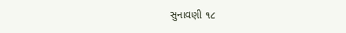સુનાવણી ૧૮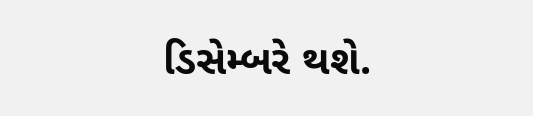ડિસેમ્બરે થશે.